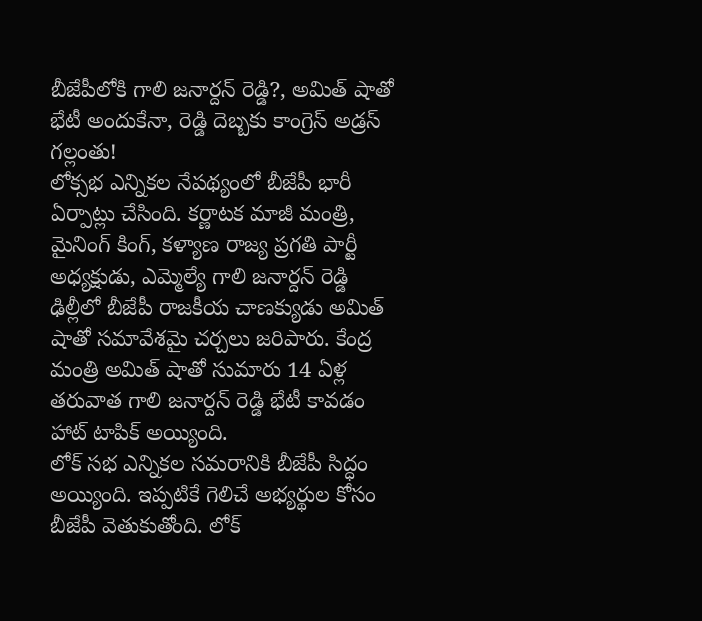బీజేపీలోకి గాలి జనార్దన్ రెడ్డి?, అమిత్ షాతో భేటీ అందుకేనా, రెడ్డి దెబ్బకు కాంగ్రెస్ అడ్రస్ గల్లంతు!
లోక్సభ ఎన్నికల నేపథ్యంలో బీజేపీ భారీ ఏర్పాట్లు చేసింది. కర్ణాటక మాజీ మంత్రి, మైనింగ్ కింగ్, కళ్యాణ రాజ్య ప్రగతి పార్టీ అధ్యక్షుడు, ఎమ్మెల్యే గాలి జనార్దన్ రెడ్డి ఢిల్లీలో బీజేపీ రాజకీయ చాణక్యుడు అమిత్ షాతో సమావేశమై చర్చలు జరిపారు. కేంద్ర మంత్రి అమిత్ షాతో సుమారు 14 ఏళ్ల తరువాత గాలి జనార్దన్ రెడ్డి భేటీ కావడం హాట్ టాపిక్ అయ్యింది.
లోక్ సభ ఎన్నికల సమరానికి బీజేపీ సిద్ధం అయ్యింది. ఇప్పటికే గెలిచే అభ్యర్థుల కోసం బీజేపీ వెతుకుతోంది. లోక్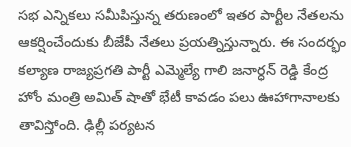సభ ఎన్నికలు సమీపిస్తున్న తరుణంలో ఇతర పార్టీల నేతలను ఆకర్షించేందుకు బీజేపీ నేతలు ప్రయత్నిస్తున్నారు. ఈ సందర్భం కల్యాణ రాజ్యప్రగతి పార్టీ ఎమ్మెల్యే గాలి జనార్ధన్ రెడ్డి కేంద్ర హోం మంత్రి అమిత్ షాతో భేటీ కావడం పలు ఊహాగానాలకు తావిస్తోంది. ఢిల్లీ పర్యటన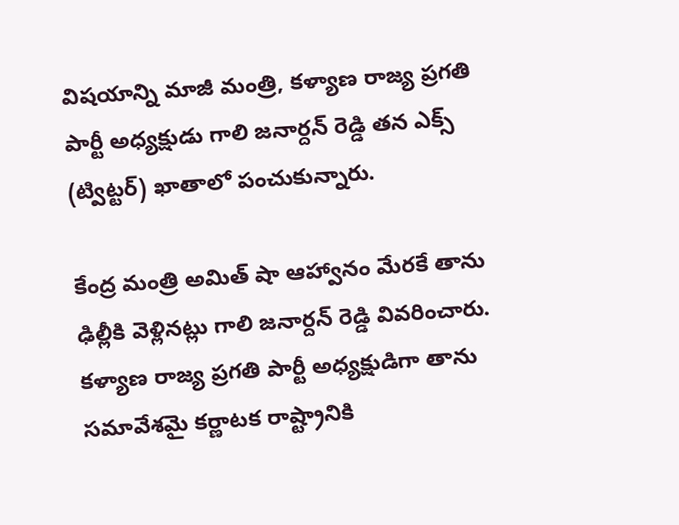విషయాన్ని మాజీ మంత్రి, కళ్యాణ రాజ్య ప్రగతి పార్టీ అధ్యక్షుడు గాలి జనార్దన్ రెడ్డి తన ఎక్స్ (ట్విట్టర్) ఖాతాలో పంచుకున్నారు.

కేంద్ర మంత్రి అమిత్ షా ఆహ్వానం మేరకే తాను ఢిల్లీకి వెళ్లినట్లు గాలి జనార్దన్ రెడ్డి వివరించారు. కళ్యాణ రాజ్య ప్రగతి పార్టీ అధ్యక్షుడిగా తాను సమావేశమై కర్ణాటక రాష్ట్రానికి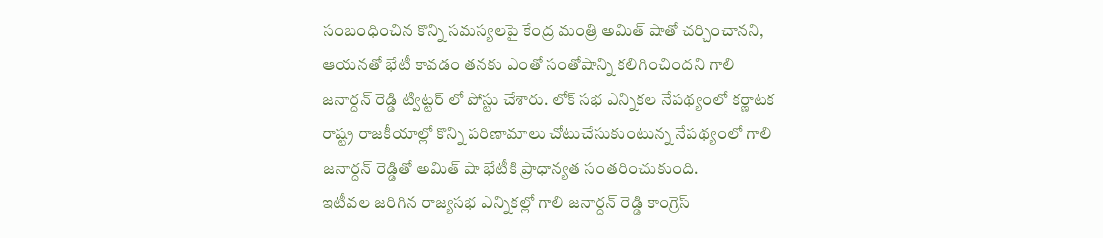సంబంధించిన కొన్ని సమస్యలపై కేంద్ర మంత్రి అమిత్ షాతో చర్చించానని, ఆయనతో భేటీ కావడం తనకు ఎంతో సంతోషాన్ని కలిగించిందని గాలి జనార్దన్ రెడ్డి ట్విట్టర్ లో పోస్టు చేశారు. లోక్ సభ ఎన్నికల నేపథ్యంలో కర్ణాటక రాష్ట్ర రాజకీయాల్లో కొన్ని పరిణామాలు చోటుచేసుకుంటున్న నేపథ్యంలో గాలి జనార్దన్ రెడ్డితో అమిత్ షా భేటీకి ప్రాధాన్యత సంతరించుకుంది.
ఇటీవల జరిగిన రాజ్యసభ ఎన్నికల్లో గాలి జనార్దన్ రెడ్డి కాంగ్రెస్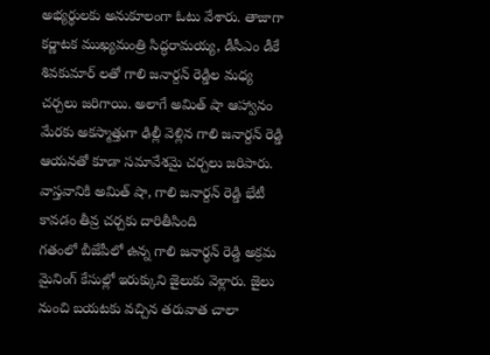అభ్యర్థులకు అనుకూలంగా ఓటు వేశారు. తాజాగా కర్ణాటక ముఖ్యమంత్రి సిద్ధరామయ్య, డీసీఎం డీకే శివకుమార్ లతో గాలి జనార్దన్ రెడ్డిల మధ్య చర్చలు జరిగాయి. అలాగే అమిత్ షా ఆహ్వానం మేరకు అకస్మాత్తుగా ఢిల్లీ వెళ్లిన గాలి జనార్దన్ రెడ్డి ఆయనతో కూడా సమావేశమై చర్చలు జరిపారు. వాస్తవానికి అమిత్ షా, గాలి జనార్దన్ రెడ్డి భేటీ కావడం తీవ్ర చర్చకు దారితీసింది
గతంలో బీజేపీలో ఉన్న గాలి జనార్ధన్ రెడ్డి అక్రమ మైనింగ్ కేసుల్లో ఇరుక్కుని జైలుకు వెళ్లారు. జైలు నుంచి బయటకు వచ్చిన తరువాత చాలా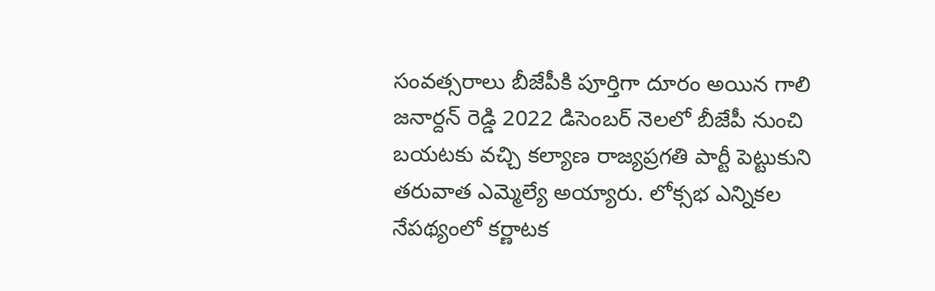సంవత్సరాలు బీజేపీకి పూర్తిగా దూరం అయిన గాలి జనార్దన్ రెడ్డి 2022 డిసెంబర్ నెలలో బీజేపీ నుంచి బయటకు వచ్చి కల్యాణ రాజ్యప్రగతి పార్టీ పెట్టుకుని తరువాత ఎమ్మెల్యే అయ్యారు. లోక్సభ ఎన్నికల నేపథ్యంలో కర్ణాటక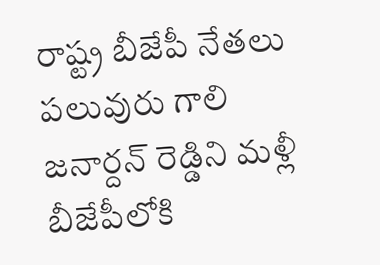రాష్ట్ర బీజేపీ నేతలు పలువురు గాలి జనార్దన్ రెడ్డిని మళ్లీ బీజేపీలోకి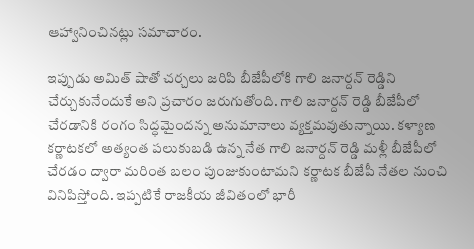ఆహ్వానించినట్లు సమాచారం.

ఇప్పుడు అమిత్ షాతో చర్చలు జరిపి బీజేపీలోకి గాలి జనార్దన్ రెడ్డిని చేర్చుకునేందుకే అని ప్రచారం జరుగుతోంది. గాలి జనార్దన్ రెడ్డి బీజేపీలో చేరడానికి రంగం సిద్ధమైందన్న అనుమానాలు వ్యక్తమవుతున్నాయి. కళ్యాణ కర్ణాటకలో అత్యంత పలుకుబడి ఉన్న నేత గాలి జనార్దన్ రెడ్డి మళ్లీ బీజేపీలో చేరడం ద్వారా మరింత బలం పుంజుకుంటామని కర్ణాటక బీజేపీ నేతల నుంచి వినిపిస్తోంది. ఇప్పటికే రాజకీయ జీవితంలో భారీ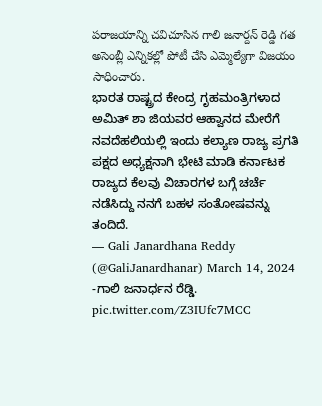పరాజయాన్ని చవిచూసిన గాలి జనార్దన్ రెడ్డి గత అసెంబ్లీ ఎన్నికల్లో పోటీ చేసి ఎమ్మెల్యేగా విజయం సాధించారు.
ಭಾರತ ರಾಷ್ಟ್ರದ ಕೇಂದ್ರ ಗೃಹಮಂತ್ರಿಗಳಾದ ಅಮಿತ್ ಶಾ ಜಿಯವರ ಆಹ್ವಾನದ ಮೇರೆಗೆ ನವದೆಹಲಿಯಲ್ಲಿ ಇಂದು ಕಲ್ಯಾಣ ರಾಜ್ಯ ಪ್ರಗತಿ ಪಕ್ಷದ ಅಧ್ಯಕ್ಷನಾಗಿ ಭೇಟಿ ಮಾಡಿ ಕರ್ನಾಟಕ ರಾಜ್ಯದ ಕೆಲವು ವಿಚಾರಗಳ ಬಗ್ಗೆ ಚರ್ಚೆ ನಡೆಸಿದ್ದು ನನಗೆ ಬಹಳ ಸಂತೋಷವನ್ನು ತಂದಿದೆ.
— Gali Janardhana Reddy (@GaliJanardhanar) March 14, 2024
-ಗಾಲಿ ಜನಾರ್ಧನ ರೆಡ್ಡಿ. pic.twitter.com/Z3IUfc7MCC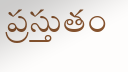ప్రస్తుతం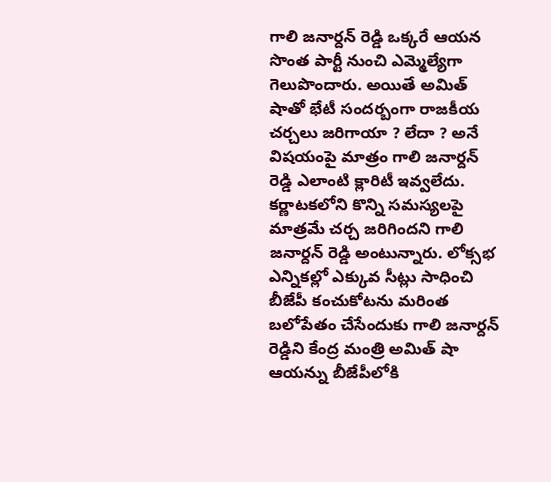గాలి జనార్దన్ రెడ్డి ఒక్కరే ఆయన సొంత పార్టీ నుంచి ఎమ్మెల్యేగా గెలుపొందారు. అయితే అమిత్ షాతో భేటీ సందర్బంగా రాజకీయ చర్చలు జరిగాయా ? లేదా ? అనే విషయంపై మాత్రం గాలి జనార్దన్ రెడ్డి ఎలాంటి క్లారిటీ ఇవ్వలేదు. కర్ణాటకలోని కొన్ని సమస్యలపై మాత్రమే చర్చ జరిగిందని గాలి జనార్దన్ రెడ్డి అంటున్నారు. లోక్సభ ఎన్నికల్లో ఎక్కువ సీట్లు సాధించి బీజేపీ కంచుకోటను మరింత బలోపేతం చేసేందుకు గాలి జనార్దన్ రెడ్డిని కేంద్ర మంత్రి అమిత్ షా ఆయన్ను బీజేపీలోకి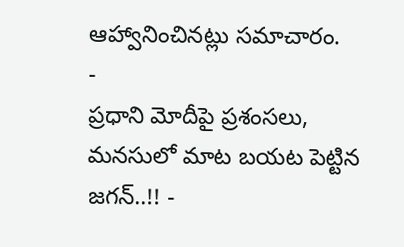ఆహ్వానించినట్లు సమాచారం.
-
ప్రధాని మోదీపై ప్రశంసలు, మనసులో మాట బయట పెట్టిన జగన్..!! -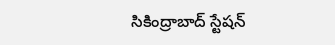సికింద్రాబాద్ స్టేషన్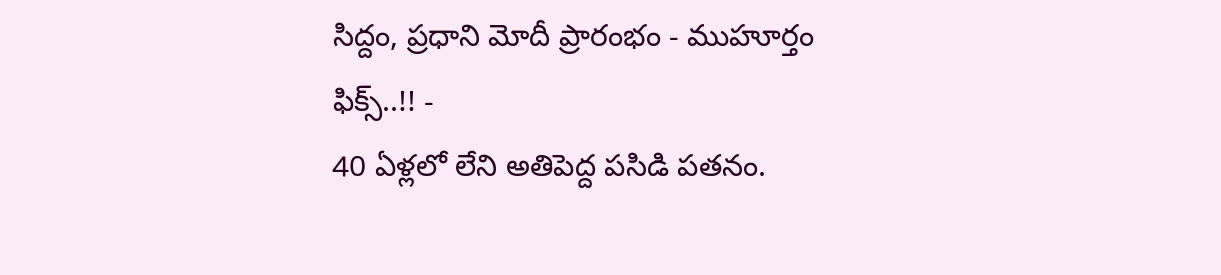సిద్దం, ప్రధాని మోదీ ప్రారంభం - ముహూర్తం ఫిక్స్..!! -
40 ఏళ్లలో లేని అతిపెద్ద పసిడి పతనం.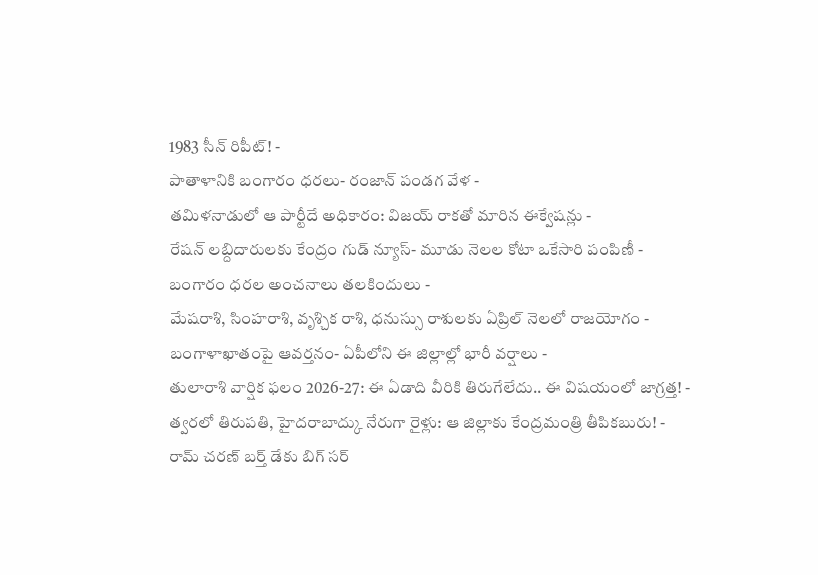1983 సీన్ రిపీట్! -
పాతాళానికి బంగారం ధరలు- రంజాన్ పండగ వేళ -
తమిళనాడులో ఆ పార్టీదే అధికారం: విజయ్ రాకతో మారిన ఈక్వేషన్లు -
రేషన్ లబ్దిదారులకు కేంద్రం గుడ్ న్యూస్- మూడు నెలల కోటా ఒకేసారి పంపిణీ -
బంగారం ధరల అంచనాలు తలకిందులు -
మేషరాశి, సింహరాశి, వృశ్చిక రాశి, ధనుస్సు రాశులకు ఏప్రిల్ నెలలో రాజయోగం -
బంగాళాఖాతంపై ఆవర్తనం- ఏపీలోని ఈ జిల్లాల్లో భారీ వర్షాలు -
తులారాశి వార్షిక ఫలం 2026-27: ఈ ఏడాది వీరికి తిరుగేలేదు.. ఈ విషయంలో జాగ్రత్త! -
త్వరలో తిరుపతి, హైదరాబాద్కు నేరుగా రైళ్లు: ఆ జిల్లాకు కేంద్రమంత్రి తీపికబురు! -
రామ్ చరణ్ బర్త్ డేకు బిగ్ సర్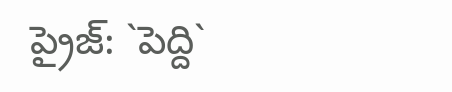ప్రైజ్: `పెద్ది`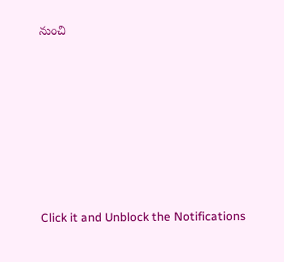నుంచి












Click it and Unblock the Notifications